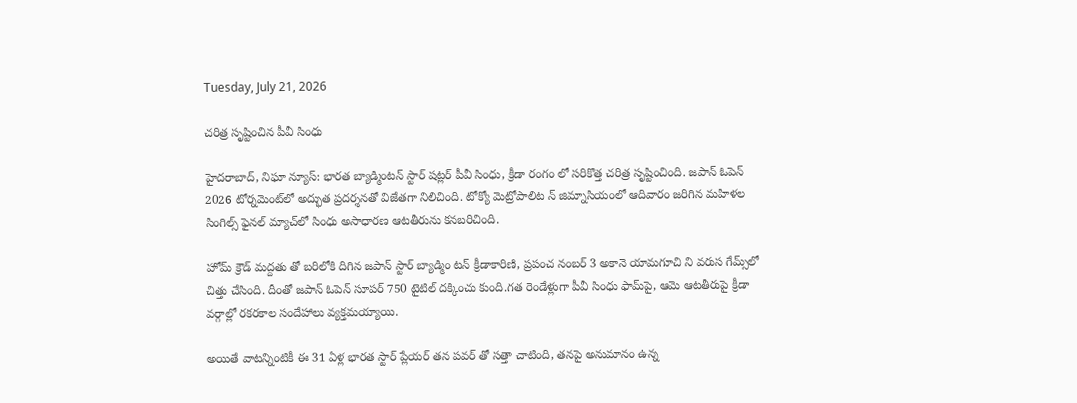Tuesday, July 21, 2026

చరిత్ర సృష్టించిన పీవీ సింధు

హైదరాబాద్, నిఘా న్యూస్: భారత బ్యాడ్మింటన్ స్టార్ షట్లర్ పీవీ సింధు, క్రీడా రంగం లో సరికొత్త చరిత్ర సృష్టించింది. జపాన్ ఓపెన్ 2026 టోర్నమెంట్‌లో అద్భుత ప్రదర్శనతో విజేతగా నిలిచింది. టోక్యో మెట్రోపాలిట న్ జిమ్నాసియంలో ఆదివారం జరిగిన మహిళల సింగిల్స్ ఫైనల్ మ్యాచ్‌లో సింధు అసాధారణ ఆటతీరును కనబరిచింది.

హోమ్ క్రౌడ్ మద్దతు తో బరిలోకి దిగిన జపాన్ స్టార్ బ్యాడ్మిం టన్ క్రీడాకారిణి, ప్రపంచ నంబర్ 3 అకానె యామగూచి ని వరుస గేమ్స్‌లో చిత్తు చేసింది. దీంతో జపాన్ ఓపెన్ సూపర్ 750 టైటిల్ దక్కించు కుంది.గత రెండేళ్లుగా పీవీ సింధు ఫామ్‌పై, ఆమె ఆటతీరుపై క్రీడా వర్గాల్లో రకరకాల సందేహాలు వ్యక్తమయ్యాయి.

అయితే వాటన్నింటికీ ఈ 31 ఏళ్ల భారత స్టార్ ప్లేయర్ తన పవర్ తో సత్తా చాటింది, తనపై అనుమానం ఉన్న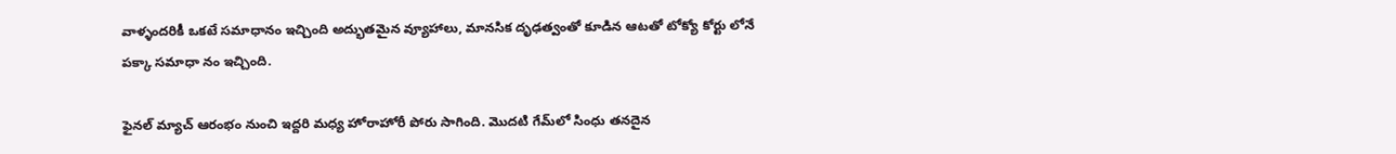వాళ్ళందరికీ ఒకటే సమాధానం ఇచ్చింది అద్భుతమైన వ్యూహాలు, మానసిక దృఢత్వంతో కూడిన ఆటతో టోక్యో కోర్టు లోనే పక్కా సమాధా నం ఇచ్చింది.

ఫైనల్ మ్యాచ్ ఆరంభం నుంచి ఇద్దరి మధ్య హోరాహోరీ పోరు సాగింది. మొదటి గేమ్‌లో సింధు తనదైన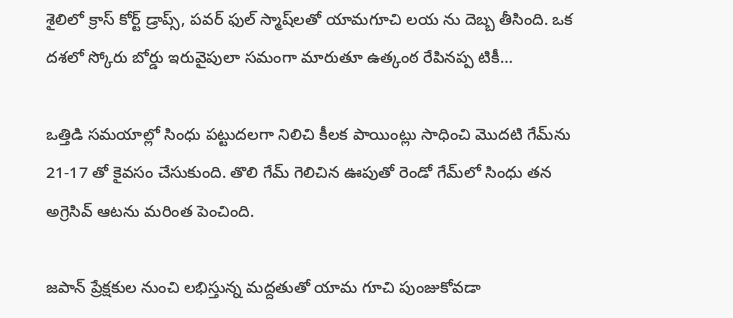శైలిలో క్రాస్ కోర్ట్ డ్రాప్స్, పవర్‌ ఫుల్ స్మాష్‌లతో యామగూచి లయ ను దెబ్బ తీసింది. ఒక దశలో స్కోరు బోర్డు ఇరువైపులా సమంగా మారుతూ ఉత్కంఠ రేపినప్ప టికీ…

ఒత్తిడి సమయాల్లో సింధు పట్టుదలగా నిలిచి కీలక పాయింట్లు సాధించి మొదటి గేమ్‌ను 21-17 తో కైవసం చేసుకుంది. తొలి గేమ్ గెలిచిన ఊపుతో రెండో గేమ్‌లో సింధు తన అగ్రెసివ్ ఆటను మరింత పెంచింది.

జపాన్ ప్రేక్షకుల నుంచి లభిస్తున్న మద్దతుతో యామ గూచి పుంజుకోవడా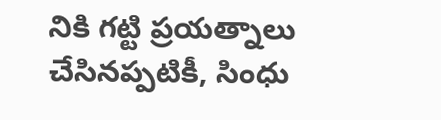నికి గట్టి ప్రయత్నాలు చేసినప్పటికీ, సింధు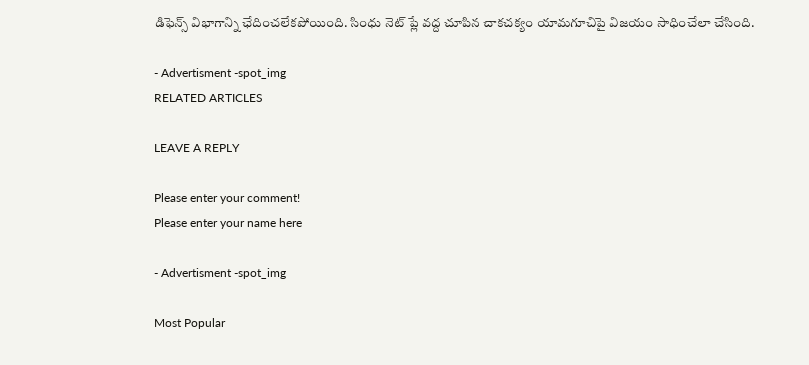డిఫెన్స్ విభాగాన్ని ఛేదించలేకపోయింది. సింధు నెట్ ప్లే వద్ద చూపిన చాకచక్యం యామగూచిపై విజయం సాధించేలా చేసింది.

- Advertisment -spot_img
RELATED ARTICLES

LEAVE A REPLY

Please enter your comment!
Please enter your name here

- Advertisment -spot_img

Most Popular